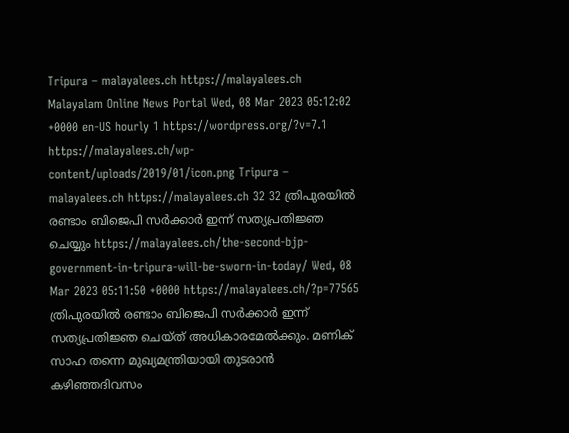Tripura – malayalees.ch https://malayalees.ch Malayalam Online News Portal Wed, 08 Mar 2023 05:12:02 +0000 en-US hourly 1 https://wordpress.org/?v=7.1 https://malayalees.ch/wp-content/uploads/2019/01/icon.png Tripura – malayalees.ch https://malayalees.ch 32 32 ത്രിപുരയിൽ രണ്ടാം ബിജെപി സർക്കാർ ഇന്ന് സത്യപ്രതിജ്ഞ ചെയ്യും https://malayalees.ch/the-second-bjp-government-in-tripura-will-be-sworn-in-today/ Wed, 08 Mar 2023 05:11:50 +0000 https://malayalees.ch/?p=77565 ത്രിപുരയിൽ രണ്ടാം ബിജെപി സർക്കാർ ഇന്ന് സത്യപ്രതിജ്ഞ ചെയ്ത് അധികാരമേൽക്കും. മണിക് സാഹ തന്നെ മുഖ്യമന്ത്രിയായി തുടരാൻ കഴിഞ്ഞദിവസം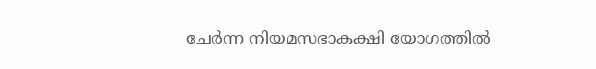ചേർന്ന നിയമസഭാകക്ഷി യോഗത്തിൽ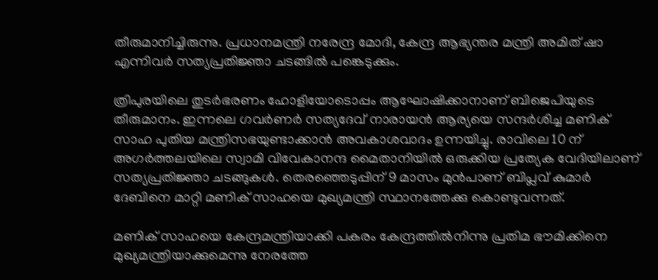തീരുമാനിച്ചിരുന്നു. പ്രധാനമന്ത്രി നരേന്ദ്ര മോദി, കേന്ദ്ര ആഭ്യന്തര മന്ത്രി അമിത് ഷാ എന്നിവർ സത്യപ്രതിജ്ഞാ ചടങ്ങിൽ പങ്കെടുക്കും.

ത്രിപുരയിലെ തുടർഭരണം ഹോളിയോടൊപ്പം ആഘോഷിക്കാനാണ് ബിജെപിയുടെ തീരുമാനം. ഇന്നലെ ഗവർണർ സത്യദേവ് നാരായൻ ആര്യയെ സന്ദർശിച്ച മണിക് സാഹ പുതിയ മന്ത്രിസഭയുണ്ടാക്കാൻ അവകാശവാദം ഉന്നയിച്ചു. രാവിലെ 10 ന് അഗർത്തലയിലെ സ്വാമി വിവേകാനന്ദ മൈതാനിയിൽ ഒരുക്കിയ പ്രത്യേക വേദിയിലാണ് സത്യപ്രതിജ്ഞാ ചടങ്ങുകൾ. തെരഞ്ഞെടുപ്പിന് 9 മാസം മുൻപാണ് ബിപ്ലവ് കുമാർ ദേബിനെ മാറ്റി മണിക് സാഹയെ മുഖ്യമന്ത്രി സ്ഥാനത്തേക്കു കൊണ്ടുവന്നത്.

മണിക് സാഹയെ കേന്ദ്രമന്ത്രിയാക്കി പകരം കേന്ദ്രത്തിൽനിന്നു പ്രതിമ ഭൗമിക്കിനെ മുഖ്യമന്ത്രിയാക്കുമെന്നു നേരത്തേ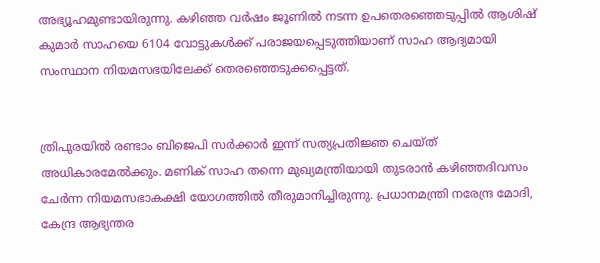അഭ്യൂഹമുണ്ടായിരുന്നു. കഴിഞ്ഞ വർഷം ജൂണിൽ നടന്ന ഉപതെരഞ്ഞെടുപ്പിൽ ആശിഷ് കുമാർ സാഹയെ 6104 വോട്ടുകൾക്ക് പരാജയപ്പെടുത്തിയാണ് സാഹ ആദ്യമായി സംസ്ഥാന നിയമസഭയിലേക്ക് തെരഞ്ഞെടുക്കപ്പെട്ടത്.


ത്രിപുരയിൽ രണ്ടാം ബിജെപി സർക്കാർ ഇന്ന് സത്യപ്രതിജ്ഞ ചെയ്ത് അധികാരമേൽക്കും. മണിക് സാഹ തന്നെ മുഖ്യമന്ത്രിയായി തുടരാൻ കഴിഞ്ഞദിവസം ചേർന്ന നിയമസഭാകക്ഷി യോഗത്തിൽ തീരുമാനിച്ചിരുന്നു. പ്രധാനമന്ത്രി നരേന്ദ്ര മോദി, കേന്ദ്ര ആഭ്യന്തര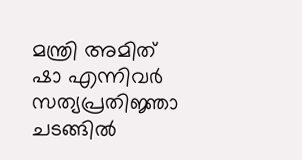മന്ത്രി അമിത് ഷാ എന്നിവർ സത്യപ്രതിജ്ഞാ ചടങ്ങിൽ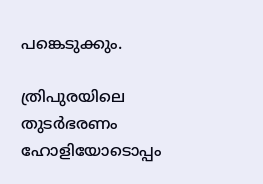പങ്കെടുക്കും.

ത്രിപുരയിലെ തുടർഭരണം ഹോളിയോടൊപ്പം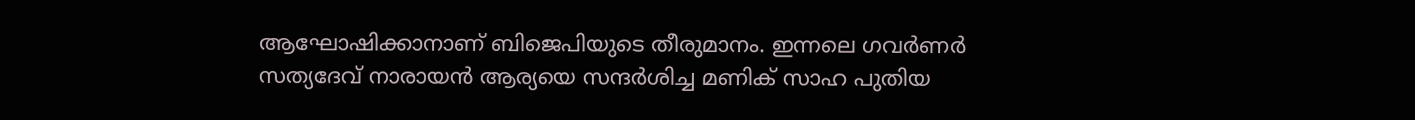ആഘോഷിക്കാനാണ് ബിജെപിയുടെ തീരുമാനം. ഇന്നലെ ഗവർണർ സത്യദേവ് നാരായൻ ആര്യയെ സന്ദർശിച്ച മണിക് സാഹ പുതിയ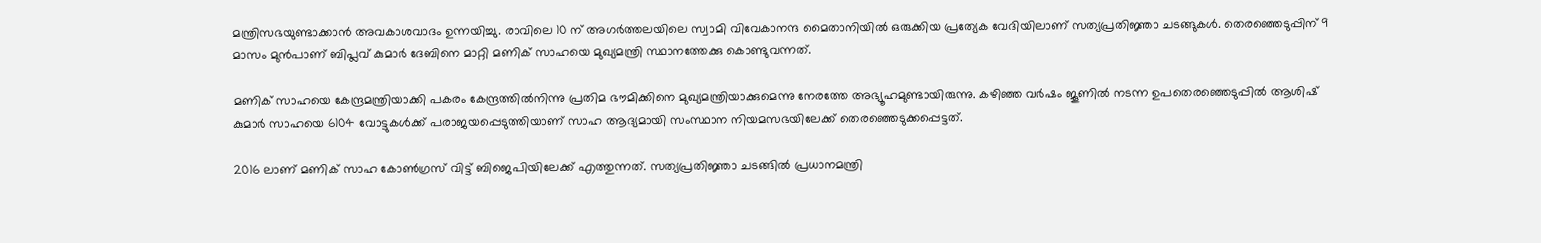മന്ത്രിസഭയുണ്ടാക്കാൻ അവകാശവാദം ഉന്നയിച്ചു. രാവിലെ 10 ന് അഗർത്തലയിലെ സ്വാമി വിവേകാനന്ദ മൈതാനിയിൽ ഒരുക്കിയ പ്രത്യേക വേദിയിലാണ് സത്യപ്രതിജ്ഞാ ചടങ്ങുകൾ. തെരഞ്ഞെടുപ്പിന് 9 മാസം മുൻപാണ് ബിപ്ലവ് കുമാർ ദേബിനെ മാറ്റി മണിക് സാഹയെ മുഖ്യമന്ത്രി സ്ഥാനത്തേക്കു കൊണ്ടുവന്നത്.

മണിക് സാഹയെ കേന്ദ്രമന്ത്രിയാക്കി പകരം കേന്ദ്രത്തിൽനിന്നു പ്രതിമ ഭൗമിക്കിനെ മുഖ്യമന്ത്രിയാക്കുമെന്നു നേരത്തേ അഭ്യൂഹമുണ്ടായിരുന്നു. കഴിഞ്ഞ വർഷം ജൂണിൽ നടന്ന ഉപതെരഞ്ഞെടുപ്പിൽ ആശിഷ് കുമാർ സാഹയെ 6104 വോട്ടുകൾക്ക് പരാജയപ്പെടുത്തിയാണ് സാഹ ആദ്യമായി സംസ്ഥാന നിയമസഭയിലേക്ക് തെരഞ്ഞെടുക്കപ്പെട്ടത്.

2016 ലാണ് മണിക് സാഹ കോൺഗ്രസ് വിട്ട് ബിജെപിയിലേക്ക് എത്തുന്നത്. സത്യപ്രതിജ്ഞാ ചടങ്ങിൽ പ്രധാനമന്ത്രി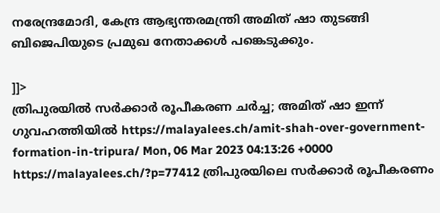നരേന്ദ്രമോദി, കേന്ദ്ര ആഭ്യന്തരമന്ത്രി അമിത് ഷാ തുടങ്ങി ബിജെപിയുടെ പ്രമുഖ നേതാക്കൾ പങ്കെടുക്കും.

]]>
ത്രിപുരയിൽ സർക്കാർ രൂപീകരണ ചർച്ച; അമിത് ഷാ ഇന്ന് ഗുവഹത്തിയിൽ https://malayalees.ch/amit-shah-over-government-formation-in-tripura/ Mon, 06 Mar 2023 04:13:26 +0000 https://malayalees.ch/?p=77412 ത്രിപുരയിലെ സർക്കാർ രൂപീകരണം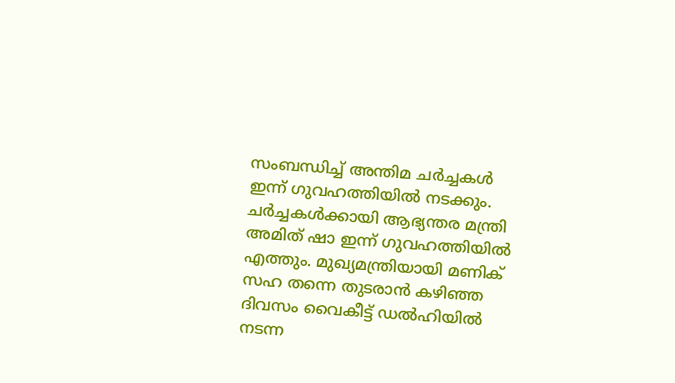സംബന്ധിച്ച് അന്തിമ ചർച്ചകൾ ഇന്ന് ഗുവഹത്തിയിൽ നടക്കും. ചർച്ചകൾക്കായി ആഭ്യന്തര മന്ത്രി അമിത് ഷാ ഇന്ന് ഗുവഹത്തിയിൽ എത്തും. മുഖ്യമന്ത്രിയായി മണിക് സഹ തന്നെ തുടരാൻ കഴിഞ്ഞ ദിവസം വൈകീട്ട് ഡൽഹിയിൽ നടന്ന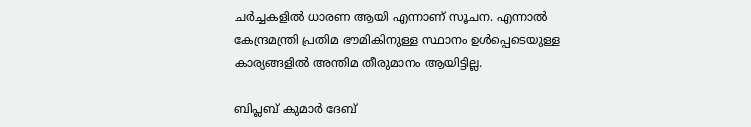ചർച്ചകളിൽ ധാരണ ആയി എന്നാണ് സൂചന. എന്നാൽ കേന്ദ്രമന്ത്രി പ്രതിമ ഭൗമികിനുള്ള സ്ഥാനം ഉൾപ്പെടെയുള്ള കാര്യങ്ങളിൽ അന്തിമ തീരുമാനം ആയിട്ടില്ല.

ബിപ്ലബ് കുമാർ ദേബ്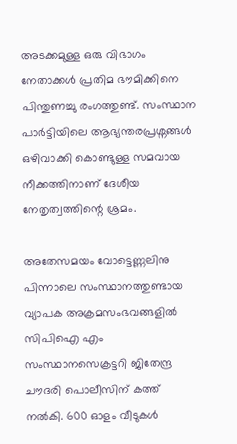അടക്കമുള്ള ഒരു വിഭാഗം നേതാക്കൾ പ്രതിമ ഭൗമിക്കിനെ പിന്തുണച്ചു രംഗത്തുണ്ട്. സംസ്ഥാന പാർട്ടിയിലെ ആഭ്യന്തരപ്രശ്നങ്ങൾ ഒഴിവാക്കി കൊണ്ടുള്ള സമവായ നീക്കത്തിനാണ് ദേശീയ നേതൃത്വത്തിന്റെ ശ്രമം.

അതേസമയം വോട്ടെണ്ണലിനു പിന്നാലെ സംസ്ഥാനത്തുണ്ടായ വ്യാപക അക്രമസംഭവങ്ങളിൽ സിപിഐ എം സംസ്ഥാനസെക്രട്ടറി ജിതേന്ദ്ര ചൗദരി പൊലീസിന് കത്ത് നൽകി. 600 ഓളം വീടുകൾ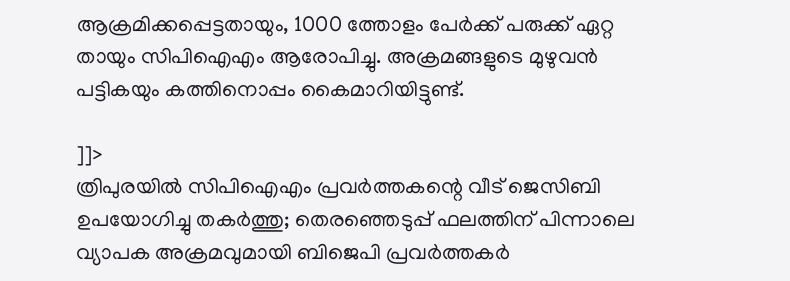ആക്രമിക്കപ്പെട്ടതായും, 1000 ത്തോളം പേർക്ക് പരുക്ക് ഏറ്റ തായും സിപിഐഎം ആരോപിച്ചു. അക്രമങ്ങളുടെ മുഴുവൻ പട്ടികയും കത്തിനൊപ്പം കൈമാറിയിട്ടുണ്ട്.

]]>
ത്രിപുരയിൽ സിപിഐഎം പ്രവർത്തകന്റെ വീട് ജെസിബി ഉപയോഗിച്ചു തകർത്തു; തെരഞ്ഞെടുപ്പ് ഫലത്തിന് പിന്നാലെ വ്യാപക അക്രമവുമായി ബിജെപി പ്രവർത്തകർ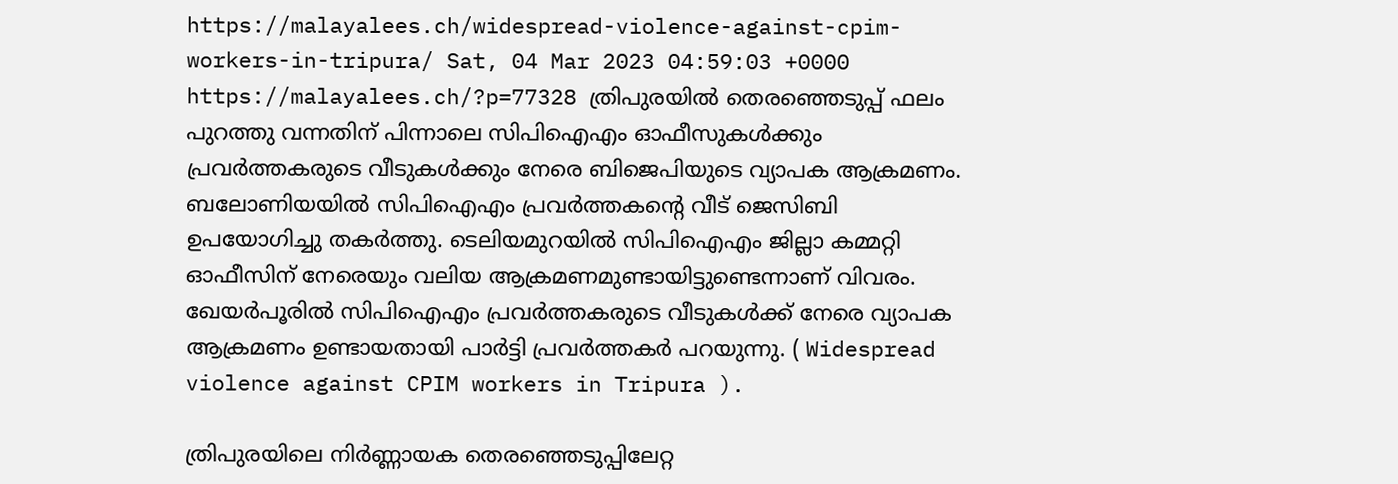https://malayalees.ch/widespread-violence-against-cpim-workers-in-tripura/ Sat, 04 Mar 2023 04:59:03 +0000 https://malayalees.ch/?p=77328 ത്രിപുരയിൽ തെരഞ്ഞെടുപ്പ് ഫലം പുറത്തു വന്നതിന് പിന്നാലെ സിപിഐഎം ഓഫീസുകൾക്കും പ്രവർത്തകരുടെ വീടുകൾക്കും നേരെ ബിജെപിയുടെ വ്യാപക ആക്രമണം. ബലോണിയയിൽ സിപിഐഎം പ്രവർത്തകന്റെ വീട് ജെസിബി ഉപയോഗിച്ചു തകർത്തു. ടെലിയമുറയിൽ സിപിഐഎം ജില്ലാ കമ്മറ്റി ഓഫീസിന് നേരെയും വലിയ ആക്രമണമുണ്ടായിട്ടുണ്ടെന്നാണ് വിവരം. ഖേയർപൂരിൽ സിപിഐഎം പ്രവർത്തകരുടെ വീടുകൾക്ക് നേരെ വ്യാപക ആക്രമണം ഉണ്ടായതായി പാർട്ടി പ്രവർത്തകർ പറയുന്നു. ( Widespread violence against CPIM workers in Tripura ).

ത്രിപുരയിലെ നിർണ്ണായക തെരഞ്ഞെടുപ്പിലേറ്റ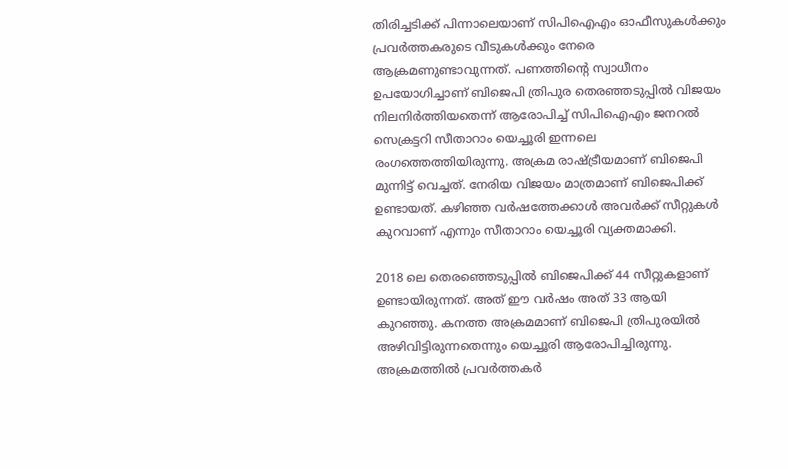തിരിച്ചടിക്ക് പിന്നാലെയാണ് സിപിഐഎം ഓഫീസുകൾക്കും പ്രവർത്തകരുടെ വീടുകൾക്കും നേരെ ആക്രമണുണ്ടാവുന്നത്. പണത്തിന്റെ സ്വാധീനം ഉപയോഗിച്ചാണ് ബിജെപി ത്രിപുര തെരഞ്ഞടുപ്പിൽ വിജയം നിലനിർത്തിയതെന്ന് ആരോപിച്ച് സിപിഐഎം ജനറൽ സെക്രട്ടറി സീതാറാം യെച്ചൂരി ഇന്നലെ രംഗത്തെത്തിയിരുന്നു. അക്രമ രാഷ്ട്രീയമാണ് ബിജെപി മുന്നിട്ട് വെച്ചത്. നേരിയ വിജയം മാത്രമാണ് ബിജെപിക്ക് ഉണ്ടായത്. കഴിഞ്ഞ വർഷത്തേക്കാൾ അവർക്ക് സീറ്റുകൾ കുറവാണ് എന്നും സീതാറാം യെച്ചൂരി വ്യക്തമാക്കി.

2018 ലെ തെരഞ്ഞെടുപ്പിൽ ബിജെപിക്ക് 44 സീറ്റുകളാണ് ഉണ്ടായിരുന്നത്. അത് ഈ വർഷം അത് 33 ആയി കുറഞ്ഞു. കനത്ത അക്രമമാണ് ബിജെപി ത്രിപുരയിൽ അഴിവിട്ടിരുന്നതെന്നും യെച്ചൂരി ആരോപിച്ചിരുന്നു. അക്രമത്തിൽ പ്രവർത്തകർ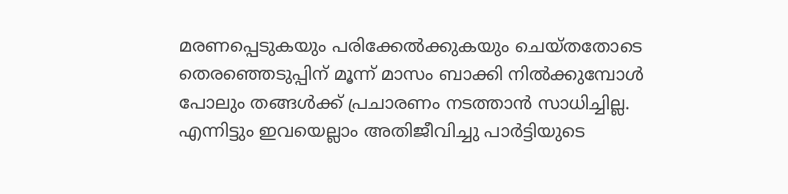മരണപ്പെടുകയും പരിക്കേൽക്കുകയും ചെയ്തതോടെ തെരഞ്ഞെടുപ്പിന് മൂന്ന് മാസം ബാക്കി നിൽക്കുമ്പോൾ പോലും തങ്ങൾക്ക് പ്രചാരണം നടത്താൻ സാധിച്ചില്ല. എന്നിട്ടും ഇവയെല്ലാം അതിജീവിച്ചു പാർട്ടിയുടെ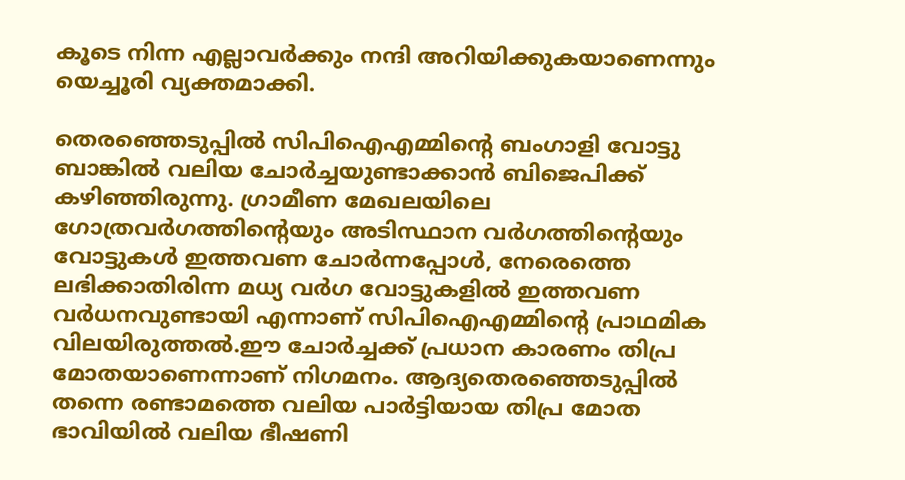കൂടെ നിന്ന എല്ലാവർക്കും നന്ദി അറിയിക്കുകയാണെന്നും യെച്ചൂരി വ്യക്തമാക്കി.

തെരഞ്ഞെടുപ്പിൽ സിപിഐഎമ്മിന്റെ ബംഗാളി വോട്ടു ബാങ്കിൽ വലിയ ചോർച്ചയുണ്ടാക്കാൻ ബിജെപിക്ക് കഴിഞ്ഞിരുന്നു. ഗ്രാമീണ മേഖലയിലെ ഗോത്രവർഗത്തിന്റെയും അടിസ്ഥാന വർഗത്തിന്റെയും വോട്ടുകൾ ഇത്തവണ ചോർന്നപ്പോൾ, നേരെത്തെ ലഭിക്കാതിരിന്ന മധ്യ വർഗ വോട്ടുകളിൽ ഇത്തവണ വർധനവുണ്ടായി എന്നാണ് സിപിഐഎമ്മിന്റെ പ്രാഥമിക വിലയിരുത്തൽ.ഈ ചോർച്ചക്ക് പ്രധാന കാരണം തിപ്ര മോതയാണെന്നാണ് നിഗമനം. ആദ്യതെരഞ്ഞെടുപ്പിൽ തന്നെ രണ്ടാമത്തെ വലിയ പാർട്ടിയായ തിപ്ര മോത ഭാവിയിൽ വലിയ ഭീഷണി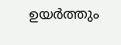ഉയർത്തും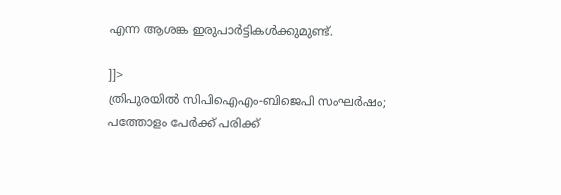എന്ന ആശങ്ക ഇരുപാർട്ടികൾക്കുമുണ്ട്.

]]>
ത്രിപുരയിൽ സിപിഐഎം-ബിജെപി സംഘർഷം; പത്തോളം പേർക്ക് പരിക്ക്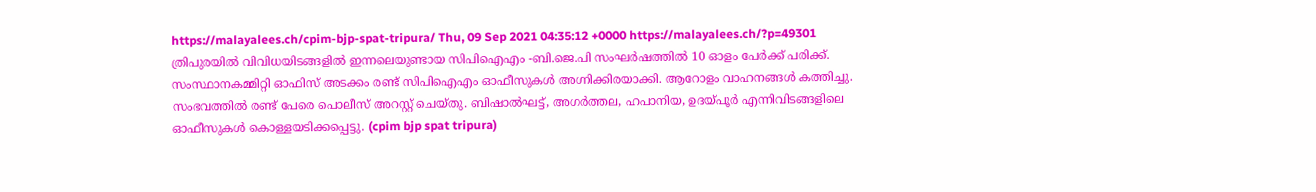https://malayalees.ch/cpim-bjp-spat-tripura/ Thu, 09 Sep 2021 04:35:12 +0000 https://malayalees.ch/?p=49301 ത്രിപുരയിൽ വിവിധയിടങ്ങളിൽ ഇന്നലെയുണ്ടായ സിപിഐഎം -ബി.ജെ.പി സംഘർഷത്തിൽ 10 ഓളം പേർക്ക് പരിക്ക്. സംസ്ഥാനകമ്മിറ്റി ഓഫിസ് അടക്കം രണ്ട് സിപിഐഎം ഓഫീസുകൾ അഗ്നിക്കിരയാക്കി. ആറോളം വാഹനങ്ങൾ കത്തിച്ചു. സംഭവത്തിൽ രണ്ട് പേരെ പൊലീസ് അറസ്റ്റ് ചെയ്തു. ബിഷാൽഘട്ട്, അഗർത്തല, ഹപാനിയ, ഉദയ്പൂർ എന്നിവിടങ്ങളിലെ ഓഫീസുകൾ കൊള്ളയടിക്കപ്പെട്ടു. (cpim bjp spat tripura)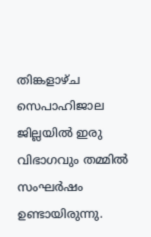തിങ്കളാഴ്ച സെപാഹിജാല ജില്ലയിൽ ഇരു വിഭാഗവും തമ്മിൽ സംഘർഷം ഉണ്ടായിരുന്നു.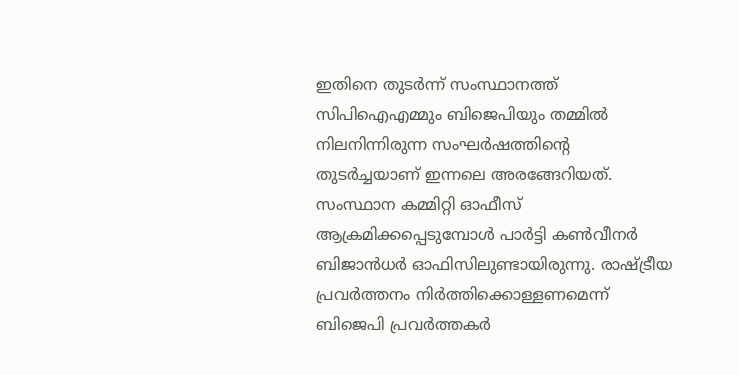ഇതിനെ തുടർന്ന് സംസ്ഥാനത്ത് സിപിഐഎമ്മും ബിജെപിയും തമ്മിൽ നിലനിന്നിരുന്ന സംഘർഷത്തിന്റെ തുടർച്ചയാണ് ഇന്നലെ അരങ്ങേറിയത്. സംസ്ഥാന കമ്മിറ്റി ഓഫീസ് ആക്രമിക്കപ്പെടുമ്പോൾ പാർട്ടി കൺവീനർ ബിജാൻധർ ഓഫിസിലുണ്ടായിരുന്നു. രാഷ്ട്രീയ പ്രവർത്തനം നിർത്തിക്കൊള്ളണമെന്ന് ബിജെപി പ്രവർത്തകർ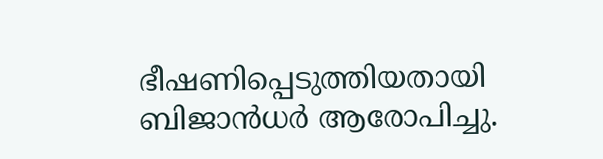ഭീഷണിപ്പെടുത്തിയതായി ബിജാൻധർ ആരോപിച്ചു.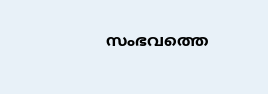സംഭവത്തെ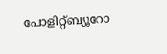പോളിറ്റ്ബ്യൂറോ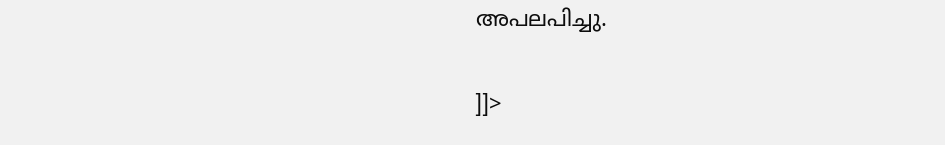അപലപിച്ചു.

]]>